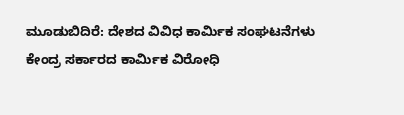ಮೂಡುಬಿದಿರೆ: ದೇಶದ ವಿವಿಧ ಕಾರ್ಮಿಕ ಸಂಘಟನೆಗಳು ಕೇಂದ್ರ ಸರ್ಕಾರದ ಕಾರ್ಮಿಕ ವಿರೋಧಿ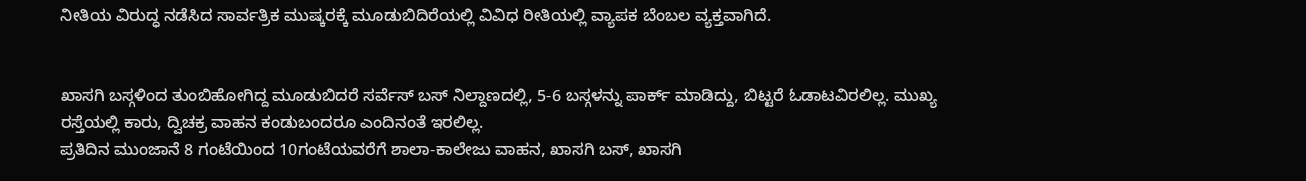ನೀತಿಯ ವಿರುದ್ಧ ನಡೆಸಿದ ಸಾರ್ವತ್ರಿಕ ಮುಷ್ಕರಕ್ಕೆ ಮೂಡುಬಿದಿರೆಯಲ್ಲಿ ವಿವಿಧ ರೀತಿಯಲ್ಲಿ ವ್ಯಾಪಕ ಬೆಂಬಲ ವ್ಯಕ್ತವಾಗಿದೆ.


ಖಾಸಗಿ ಬಸ್ಗಳಿಂದ ತುಂಬಿಹೋಗಿದ್ದ ಮೂಡುಬಿದರೆ ಸರ್ವೆಸ್ ಬಸ್ ನಿಲ್ದಾಣದಲ್ಲಿ, 5-6 ಬಸ್ಗಳನ್ನು ಪಾರ್ಕ್ ಮಾಡಿದ್ದು, ಬಿಟ್ಟರೆ ಓಡಾಟವಿರಲಿಲ್ಲ. ಮುಖ್ಯ ರಸ್ತೆಯಲ್ಲಿ ಕಾರು, ದ್ವಿಚಕ್ರ ವಾಹನ ಕಂಡುಬಂದರೂ ಎಂದಿನಂತೆ ಇರಲಿಲ್ಲ.
ಪ್ರತಿದಿನ ಮುಂಜಾನೆ 8 ಗಂಟೆಯಿಂದ 10ಗಂಟೆಯವರೆಗೆ ಶಾಲಾ-ಕಾಲೇಜು ವಾಹನ, ಖಾಸಗಿ ಬಸ್, ಖಾಸಗಿ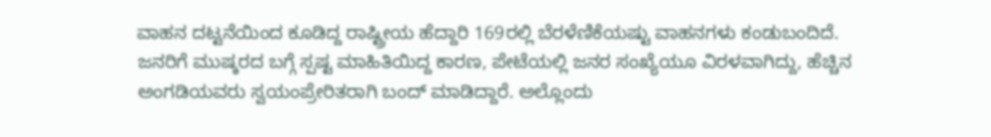ವಾಹನ ದಟ್ಟನೆಯಿಂದ ಕೂಡಿದ್ದ ರಾಷ್ಟ್ರೀಯ ಹೆದ್ದಾರಿ 169ರಲ್ಲಿ ಬೆರಳೆಣಿಕೆಯಷ್ಟು ವಾಹನಗಳು ಕಂಡುಬಂದಿದೆ. ಜನರಿಗೆ ಮುಷ್ಕರದ ಬಗ್ಗೆ ಸ್ಪಷ್ಟ ಮಾಹಿತಿಯಿದ್ದ ಕಾರಣ, ಪೇಟೆಯಲ್ಲಿ ಜನರ ಸಂಖ್ಯೆಯೂ ವಿರಳವಾಗಿದ್ದು, ಹೆಚ್ಚಿನ ಅಂಗಡಿಯವರು ಸ್ವಯಂಪ್ರೇರಿತರಾಗಿ ಬಂದ್ ಮಾಡಿದ್ದಾರೆ. ಅಲ್ಲೊಂದು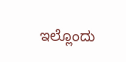ಇಲ್ಲೊಂದು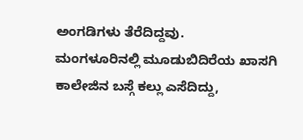ಅಂಗಡಿಗಳು ತೆರೆದಿದ್ದವು.
ಮಂಗಳೂರಿನಲ್ಲಿ ಮೂಡುಬಿದಿರೆಯ ಖಾಸಗಿ ಕಾಲೇಜಿನ ಬಸ್ಗೆ ಕಲ್ಲು ಎಸೆದಿದ್ದು,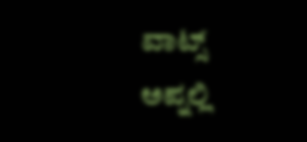ವಾಟ್ಸ್ ಅಪ್ನಲ್ಲಿ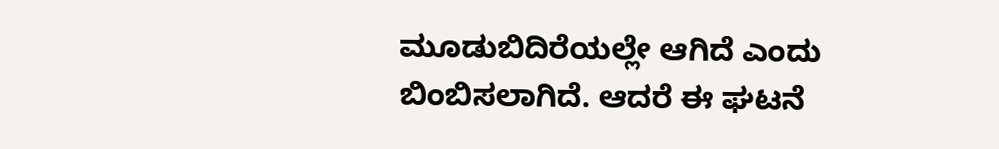ಮೂಡುಬಿದಿರೆಯಲ್ಲೇ ಆಗಿದೆ ಎಂದು ಬಿಂಬಿಸಲಾಗಿದೆ. ಆದರೆ ಈ ಘಟನೆ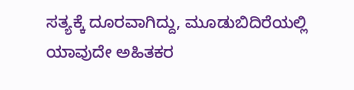ಸತ್ಯಕ್ಕೆ ದೂರವಾಗಿದ್ದು, ಮೂಡುಬಿದಿರೆಯಲ್ಲಿ ಯಾವುದೇ ಅಹಿತಕರ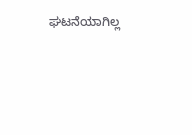ಘಟನೆಯಾಗಿಲ್ಲ